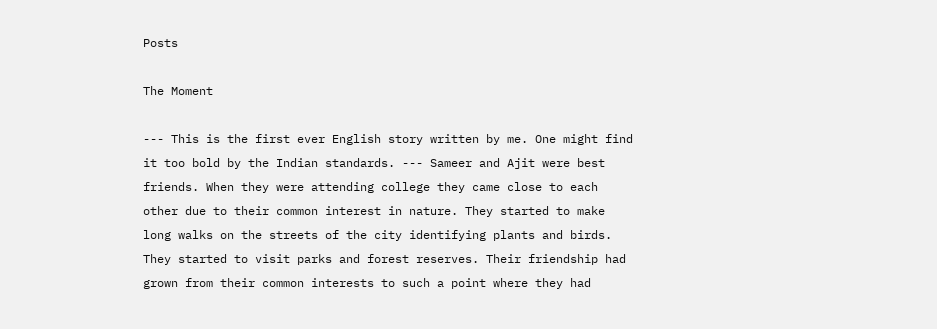Posts

The Moment

--- This is the first ever English story written by me. One might find it too bold by the Indian standards. --- Sameer and Ajit were best friends. When they were attending college they came close to each other due to their common interest in nature. They started to make long walks on the streets of the city identifying plants and birds. They started to visit parks and forest reserves. Their friendship had grown from their common interests to such a point where they had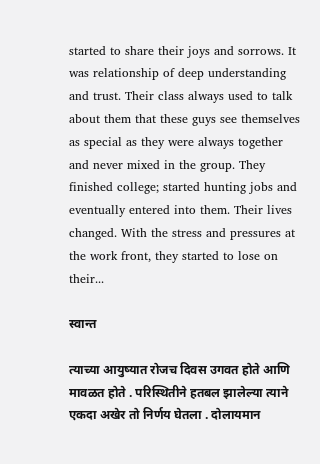started to share their joys and sorrows. It was relationship of deep understanding and trust. Their class always used to talk about them that these guys see themselves as special as they were always together and never mixed in the group. They finished college; started hunting jobs and eventually entered into them. Their lives changed. With the stress and pressures at the work front, they started to lose on their...

स्वान्त

त्याच्या आयुष्यात रोजच दिवस उगवत होते आणि मावळत होते . परिस्थितीने हतबल झालेल्या त्याने एकदा अखेर तो निर्णय घेतला . दोलायमान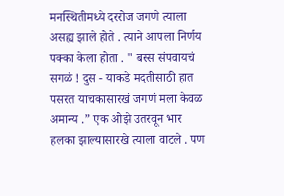मनस्थितीमध्ये दररोज जगणे त्याला असह्य झाले होते . त्याने आपला निर्णय पक्का केला होता . " बस्स संपवायचं सगळं ! दुस - याकडे मदतीसाठी हात पसरत याचकासारखं जगणं मला केवळ अमान्य .” एक ओझे उतरवून भार हलका झाल्यासारखे त्याला वाटले . पण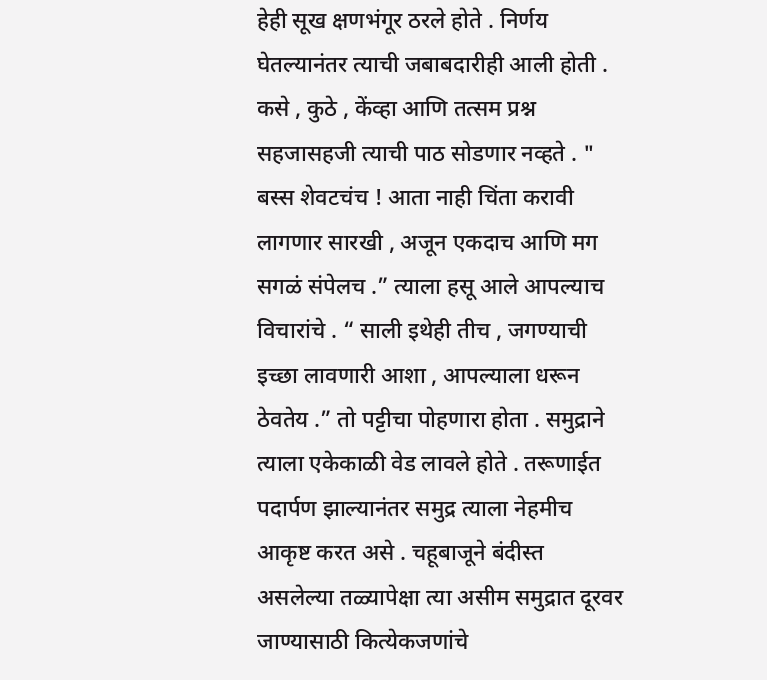हेही सूख क्षणभंगूर ठरले होते . निर्णय घेतल्यानंतर त्याची जबाबदारीही आली होती . कसे , कुठे , केंव्हा आणि तत्सम प्रश्न सहजासहजी त्याची पाठ सोडणार नव्हते . " बस्स शेवटचंच ! आता नाही चिंता करावी लागणार सारखी , अजून एकदाच आणि मग सगळं संपेलच .” त्याला हसू आले आपल्याच विचारांचे . “ साली इथेही तीच , जगण्याची इच्छा लावणारी आशा , आपल्याला धरून ठेवतेय .” तो पट्टीचा पोहणारा होता . समुद्राने त्याला एकेकाळी वेड लावले होते . तरूणाईत पदार्पण झाल्यानंतर समुद्र त्याला नेहमीच आकृष्ट करत असे . चहूबाजूने बंदीस्त असलेल्या तळ्यापेक्षा त्या असीम समुद्रात दूरवर जाण्यासाठी कित्येकजणांचे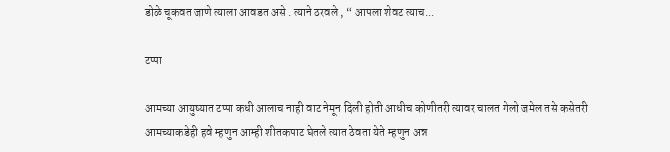डोळे चूकवत जाणे त्याला आवडत असे . त्याने ठरवले , “ आपला शेवट त्याच...

टप्पा

आमच्या आयुष्यात टप्पा कधी आलाच नाही वाट नेमून दिली होती आधीच कोणीतरी त्यावर चालत गेलो जमेल तसे कसेतरी आमच्याकडेही हवे म्हणुन आम्ही शीतकपाट घेतले त्यात ठेवता येते म्हणुन अन्न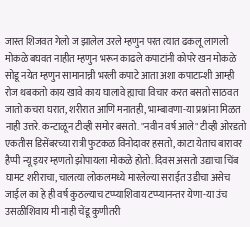जास्त शिजवत गेलो ज झालेल उरले म्हणुन परत त्यात ढकलू लागलो मोकळे बघवत नाहीत म्हणुन भरून काढले कपाटांनी कोपरे खन मोकळे सोडू नयेत म्हणुन सामानान्नी भरली कपाटे आता अशा कपाटान्शी आम्ही रोज थबकतो काय खावे काय घालावे ह्याचा विचार करत बसतो साठवत जातो कचरा घरात, शरीरात आणि मनातही, भाम्बावणा-या प्रश्नांना मिळत नाही उत्तरे. कन्टाळून टीव्ही समोर बसतो. "नवीन वर्ष आले" टीव्ही ओरडतो एकतीस डिसेंबरच्या रात्री फुटकळ विनोदावर हसतो, काटा येताच बारावर हैप्पी न्यू इयर म्हणतो झोपायला मोकळे होतो. दिवस असतो उद्याचा चिंब घामट शरीराचा, चालत्या लोकलमध्ये मारलेल्या सराईत उडीचा असेच जाईल का हे ही वर्ष कुठल्याच टप्प्याशिवाय टप्प्यानन्तर येणा-या उंच उसळीशिवाय मी नाही चेंडू कुणीतरी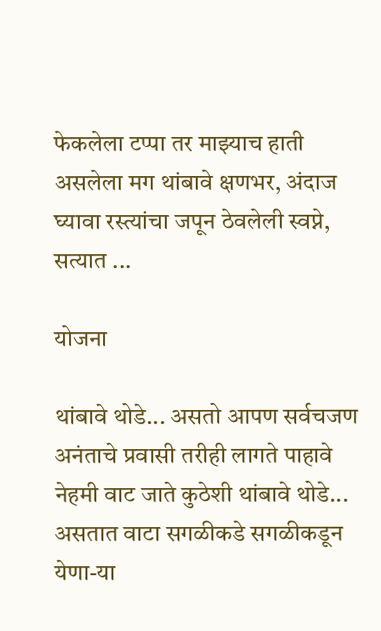फेकलेला टप्पा तर माझ्याच हाती असलेला मग थांबावे क्षणभर, अंदाज घ्यावा रस्त्यांचा जपून ठेवलेली स्वप्ने, सत्यात ...

योजना

थांबावे थोडे... असतो आपण सर्वचजण अनंताचे प्रवासी तरीही लागते पाहावे नेहमी वाट जाते कुठेशी थांबावे थोडे... असतात वाटा सगळीकडे सगळीकडून येणा-या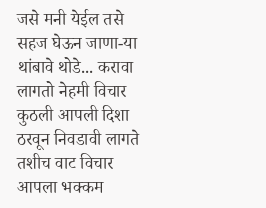जसे मनी येईल तसे सहज घेऊन जाणा-या थांबावे थोडे... करावा लागतो नेहमी विचार कुठली आपली दिशा ठरवून निवडावी लागते तशीच वाट विचार आपला भक्कम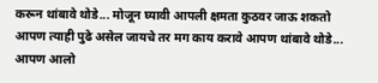करून थांबावे थोडे... मोजून घ्यावी आपली क्षमता कुठवर जाऊ शकतो आपण त्याही पुढे असेल जायचे तर मग काय करावे आपण थांबावे थोडे... आपण आलो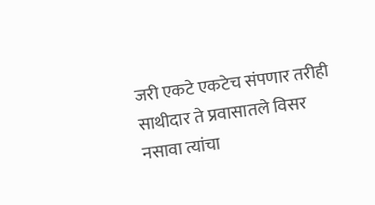जरी एकटे एकटेच संपणार तरीही साथीदार ते प्रवासातले विसर नसावा त्यांचा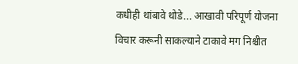कधीही थांबावे थोडे... आखावी परिपूर्ण योजना विचार करूनी साकल्याने टाकावे मग निश्चीत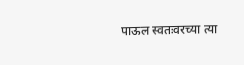पाऊल स्वतःवरच्या त्या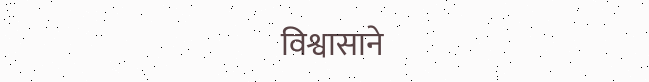विश्वासाने